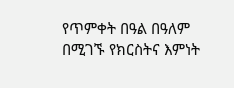የጥምቀት በዓል በዓለም በሚገኙ የክርስትና እምነት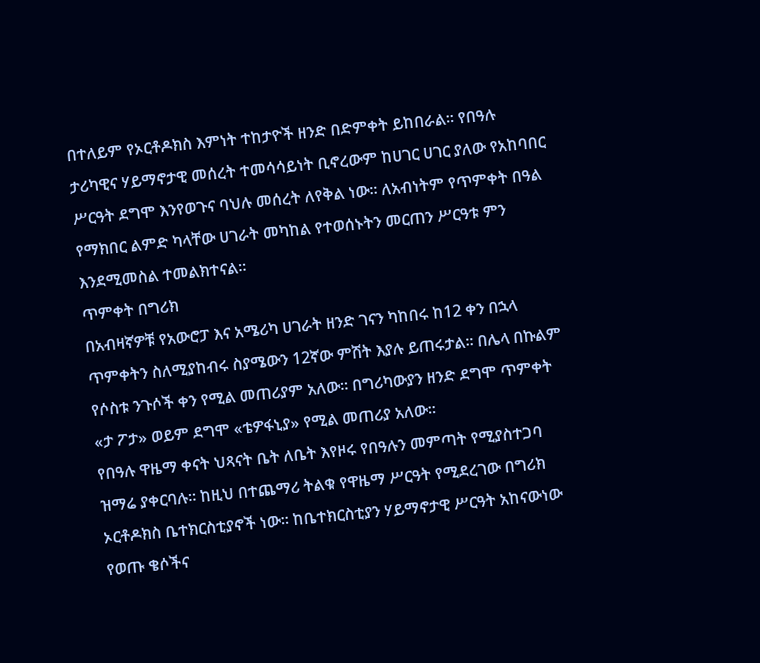በተለይም የኦርቶዶክስ እምነት ተከታዮች ዘንድ በድምቀት ይከበራል። የበዓሉ ታሪካዊና ሃይማኖታዊ መሰረት ተመሳሳይነት ቢኖረውም ከሀገር ሀገር ያለው የአከባበር ሥርዓት ደግሞ እንየወጉና ባህሉ መሰረት ለየቅል ነው። ለአብነትም የጥምቀት በዓል የማክበር ልምድ ካላቸው ሀገራት መካከል የተወሰኑትን መርጠን ሥርዓቱ ምን እንደሚመስል ተመልክተናል።
ጥምቀት በግሪክ
በአብዛኛዎቹ የአውሮፓ እና አሜሪካ ሀገራት ዘንድ ገናን ካከበሩ ከ12 ቀን በኋላ ጥምቀትን ስለሚያከብሩ ስያሜውን 12ኛው ምሽት እያሉ ይጠሩታል። በሌላ በኩልም የሶስቱ ንጉሶች ቀን የሚል መጠሪያም አለው። በግሪካውያን ዘንድ ደግሞ ጥምቀት «ታ ፖታ» ወይም ደግሞ «ቴዎፋኒያ» የሚል መጠሪያ አለው።
የበዓሉ ዋዜማ ቀናት ህጻናት ቤት ለቤት እየዞሩ የበዓሉን መምጣት የሚያስተጋባ ዝማሬ ያቀርባሉ። ከዚህ በተጨማሪ ትልቁ የዋዜማ ሥርዓት የሚደረገው በግሪክ ኦርቶዶክስ ቤተክርስቲያኖች ነው። ከቤተክርስቲያን ሃይማኖታዊ ሥርዓት አከናውነው የወጡ ቄሶችና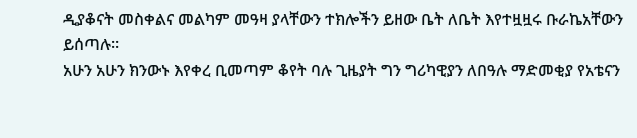ዲያቆናት መስቀልና መልካም መዓዛ ያላቸውን ተክሎችን ይዘው ቤት ለቤት እየተዟዟሩ ቡራኬአቸውን ይሰጣሉ።
አሁን አሁን ክንውኑ እየቀረ ቢመጣም ቆየት ባሉ ጊዜያት ግን ግሪካዊያን ለበዓሉ ማድመቂያ የአቴናን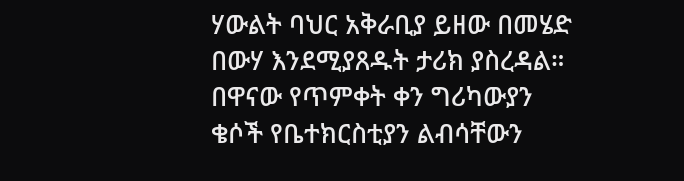ሃውልት ባህር አቅራቢያ ይዘው በመሄድ በውሃ እንደሚያጸዱት ታሪክ ያስረዳል። በዋናው የጥምቀት ቀን ግሪካውያን ቄሶች የቤተክርስቲያን ልብሳቸውን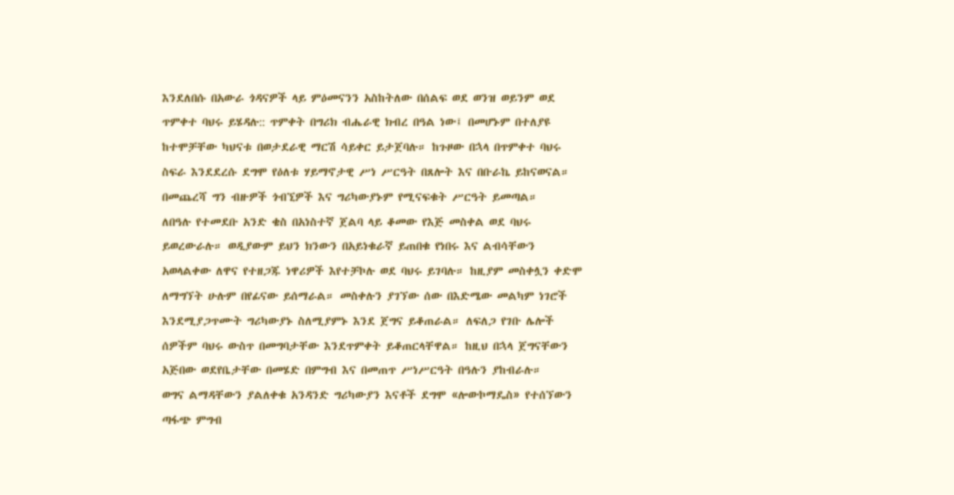እንደለበሱ በአውራ ጎዳናዎች ላይ ምዕመናንን አስከትለው በሰልፍ ወደ ወንዝ ወይንም ወደ ጥምቀተ ባህሩ ይሄዳሉ:: ጥምቀት በግሪክ ብሔራዊ ክብረ በዓል ነው፤ በመሆኑም በተለያዩ ከተሞቻቸው ካህናቱ በወታደራዊ ማርሽ ሳይቀር ይታጀባሉ። ከጉዞው በኋላ በጥምቀተ ባህሩ ስፍራ እንደደረሱ ደግሞ የዕለቱ ሃይማኖታዊ ሥነ ሥርዓት በጸሎት እና በቡራኬ ይከናወናል። በመጨረሻ ግን ብዙዎች ጎብኚዎች እና ግሪካውያኑም የሚናፍቁት ሥርዓት ይመጣል።
ለበዓሉ የተመደቡ አንድ ቄስ በአነስተኛ ጀልባ ላይ ቆመው የእጅ መስቀል ወደ ባህሩ ይወረውራሉ። ወዲያውም ይህን ክንውን በአይነቁራኛ ይጠበቁ የነበሩ እና ልብሳቸውን አወላልቀው ለዋና የተዘጋጁ ነዋሪዎች እየተቻኮሉ ወደ ባህሩ ይገባሉ። ከዚያም መስቀሏን ቀድሞ ለማግኘት ሁሉም በየፊናው ይሰማራል። መስቀሉን ያገኘው ሰው በእድሜው መልካም ነገሮች እንደሚያጋጥሙት ግሪካውያኑ ስለሚያምኑ እንደ ጀግና ይቆጠራል። ለፍለጋ የገቡ ሌሎች ሰዎችም ባህሩ ውስጥ በመግባታቸው እንደጥምቀት ይቆጠርላቸዋል። ከዚህ በኋላ ጀግናቸውን አጅበው ወደየቤታቸው በመሄድ በምግብ እና በመጠጥ ሥነሥርዓት በዓሉን ያከብራሉ።
ወግና ልማዳቸውን ያልለቀቁ አንዳንድ ግሪካውያን እናቶች ደግሞ «ሎውኮማዴስ» የተሰኘውን ጣፋጭ ምግብ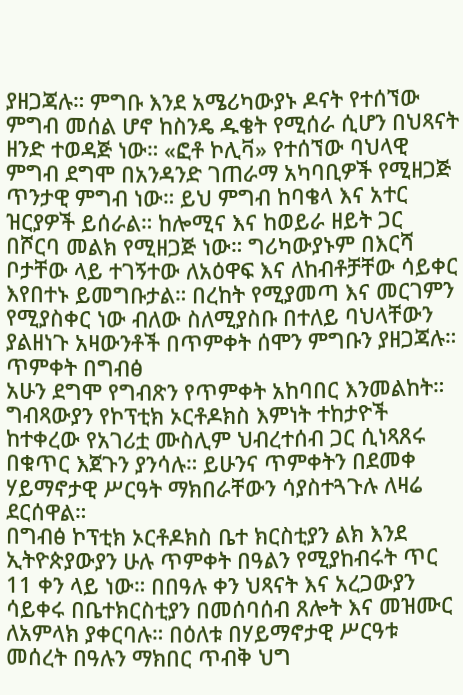ያዘጋጃሉ። ምግቡ እንደ አሜሪካውያኑ ዶናት የተሰኘው ምግብ መሰል ሆኖ ከስንዴ ዱቄት የሚሰራ ሲሆን በህጻናት ዘንድ ተወዳጅ ነው። «ፎቶ ኮሊቫ» የተሰኘው ባህላዊ
ምግብ ደግሞ በአንዳንድ ገጠራማ አካባቢዎች የሚዘጋጅ ጥንታዊ ምግብ ነው። ይህ ምግብ ከባቄላ እና አተር ዝርያዎች ይሰራል። ከሎሚና እና ከወይራ ዘይት ጋር በሾርባ መልክ የሚዘጋጅ ነው። ግሪካውያኑም በእርሻ ቦታቸው ላይ ተገኝተው ለአዕዋፍ እና ለከብቶቻቸው ሳይቀር እየበተኑ ይመግቡታል። በረከት የሚያመጣ እና መርገምን የሚያስቀር ነው ብለው ስለሚያስቡ በተለይ ባህላቸውን ያልዘነጉ አዛውንቶች በጥምቀት ሰሞን ምግቡን ያዘጋጃሉ።
ጥምቀት በግብፅ
አሁን ደግሞ የግብጽን የጥምቀት አከባበር እንመልከት። ግብጻውያን የኮፕቲክ ኦርቶዶክስ እምነት ተከታዮች ከተቀረው የአገሪቷ ሙስሊም ህብረተሰብ ጋር ሲነጻጸሩ በቁጥር እጀጉን ያንሳሉ። ይሁንና ጥምቀትን በደመቀ ሃይማኖታዊ ሥርዓት ማክበራቸውን ሳያስተጓጉሉ ለዛሬ ደርሰዋል።
በግብፅ ኮፕቲክ ኦርቶዶክስ ቤተ ክርስቲያን ልክ እንደ ኢትዮጵያውያን ሁሉ ጥምቀት በዓልን የሚያከብሩት ጥር 11 ቀን ላይ ነው። በበዓሉ ቀን ህጻናት እና አረጋውያን ሳይቀሩ በቤተክርስቲያን በመሰባሰብ ጸሎት እና መዝሙር ለአምላክ ያቀርባሉ። በዕለቱ በሃይማኖታዊ ሥርዓቱ መሰረት በዓሉን ማክበር ጥብቅ ህግ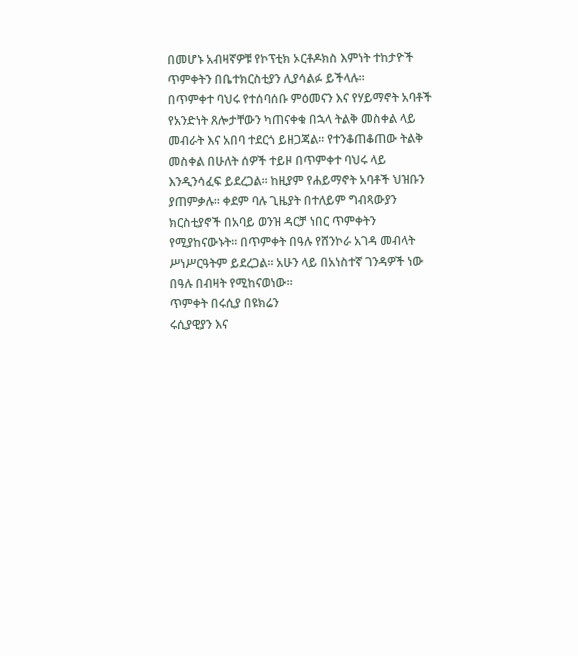በመሆኑ አብዛኛዎቹ የኮፕቲክ ኦርቶዶክስ እምነት ተከታዮች ጥምቀትን በቤተክርስቲያን ሊያሳልፉ ይችላሉ።
በጥምቀተ ባህሩ የተሰባሰቡ ምዕመናን እና የሃይማኖት አባቶች የአንድነት ጸሎታቸውን ካጠናቀቁ በኋላ ትልቅ መስቀል ላይ መብራት እና አበባ ተደርጎ ይዘጋጃል። የተንቆጠቆጠው ትልቅ መስቀል በሁለት ሰዎች ተይዞ በጥምቀተ ባህሩ ላይ እንዲንሳፈፍ ይደረጋል። ከዚያም የሐይማኖት አባቶች ህዝቡን ያጠምቃሉ። ቀደም ባሉ ጊዜያት በተለይም ግብጻውያን ክርስቲያኖች በአባይ ወንዝ ዳርቻ ነበር ጥምቀትን የሚያከናውኑት። በጥምቀት በዓሉ የሸንኮራ አገዳ መብላት ሥነሥርዓትም ይደረጋል። አሁን ላይ በአነስተኛ ገንዳዎች ነው በዓሉ በብዛት የሚከናወነው።
ጥምቀት በሩሲያ በዩክሬን
ሩሲያዊያን እና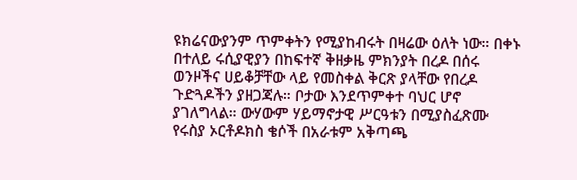ዩክሬናውያንም ጥምቀትን የሚያከብሩት በዛሬው ዕለት ነው። በቀኑ በተለይ ሩሲያዊያን በከፍተኛ ቅዘቃዜ ምክንያት በረዶ በሰሩ ወንዞችና ሀይቆቻቸው ላይ የመስቀል ቅርጽ ያላቸው የበረዶ ጉድጓዶችን ያዘጋጃሉ። ቦታው እንደጥምቀተ ባህር ሆኖ ያገለግላል። ውሃውም ሃይማኖታዊ ሥርዓቱን በሚያስፈጽሙ የሩስያ ኦርቶዶክስ ቄሶች በአራቱም አቅጣጫ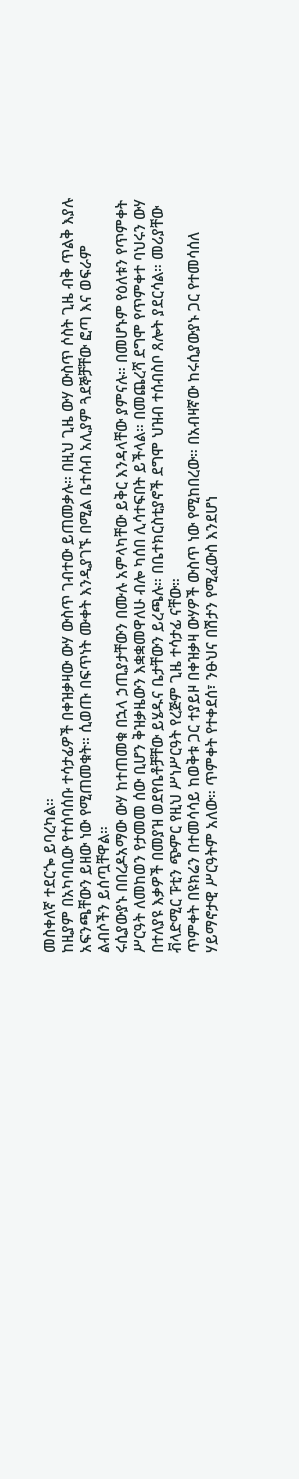መስቀለኛ ተደርጐ ይባረካል።
ከዚያም በአካባቢው የተሰባሰቡ ተሳታፊዎች በቀዝቃዛው ውሃ ውስጥ ገብተው ይጠመቃሉ። በዚህ ጊዜ ውሃ ውስጥ ሶስት ጊዜ ብቅ ጥልቅ እያሉ አፍንጫቸውን ይዘው ነው የሚጠመቁት። ሲወጡ በፍጥነት ሙቀት እንዲያገኙ በሚል ቤተሰብ አሊያም ጓደኞቻቸው ፎጣ እና ወፍራም ልብሶችን ይሰጧቸዋል።
ሩሲያውያኑ በበረዶአማው ውሃ ከተጠመቁ በኋላ ኃጢያታቸውን በሙሉ አምላካቸው ይቅር እንዳላቸው ያምናሉ። በመሆኑም የዕለቱን የጥምቀት ሥርዓት ለመከወን የታመመ ሰው ቢሆን ቅዝቃዜውን እቋቋመዋለሁ ብሎ ካሰበ ሊሳተፍበት ይችላል። በመጨረሻ ደግሞ የጥምቀተ ባህሩን ውሃ በተለያዩ እቃዎች በመያዝ ወደየቤቶቻቸው ይሄዱና ቤታቸውን ይረጫሉ። በቤተክርስቲያኖች ደግሞ ህዝብ ተሰብስቦ ጸሎት ያደርሳል። መሪያቸው ቭላድሚር ፑቲን ጭምር የዚህ ሥነሥርዓት የረጅም ጊዜ ተሳታፊ ናቸው።
ጥምቀት በዩክሬን በተመሳሳይ ከወቅቱ ጋር ተያይዞ በቀዝቃዛ ውሃዎች ውስጥ ነው የሚከበረው። በአብዛኛው ከሩሲያውያኑ ጋር የተመሳሰለ ሃይማኖታዊ ሥርዓትም አለው። ጥምቀት የተቀደሰ፣ ንፁህና በሽታን የሚፈውስ እንደሆነ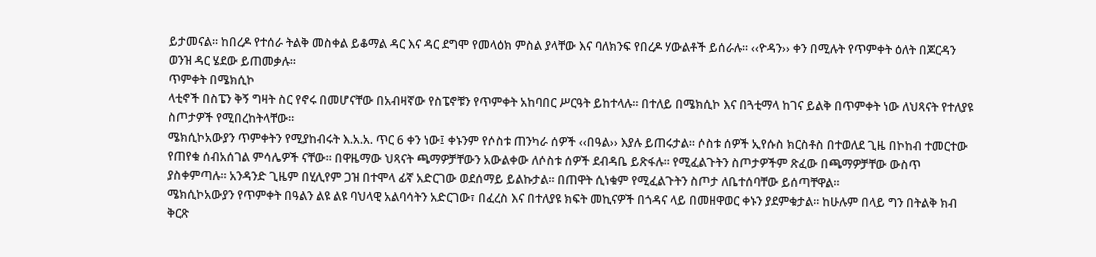ይታመናል፡፡ ከበረዶ የተሰራ ትልቅ መስቀል ይቆማል ዳር እና ዳር ደግሞ የመላዕክ ምስል ያላቸው እና ባለክንፍ የበረዶ ሃውልቶች ይሰራሉ። ‹‹ዮዳን›› ቀን በሚሉት የጥምቀት ዕለት በጆርዳን ወንዝ ዳር ሄደው ይጠመቃሉ።
ጥምቀት በሜክሲኮ
ላቲኖች በስፔን ቅኝ ግዛት ስር የኖሩ በመሆናቸው በአብዛኛው የስፔኖቹን የጥምቀት አከባበር ሥርዓት ይከተላሉ። በተለይ በሜክሲኮ እና በጓቲማላ ከገና ይልቅ በጥምቀት ነው ለህጻናት የተለያዩ ስጦታዎች የሚበረከትላቸው።
ሜክሲኮአውያን ጥምቀትን የሚያከብሩት እ.አ.አ. ጥር 6 ቀን ነው፤ ቀኑንም የሶስቱ ጠንካራ ሰዎች ‹‹በዓል›› እያሉ ይጠሩታል። ሶስቱ ሰዎች ኢየሱስ ክርስቶስ በተወለደ ጊዜ በኮከብ ተመርተው የጠየቁ ሰብአሰገል ምሳሌዎች ናቸው። በዋዜማው ህጻናት ጫማዎቻቸውን አውልቀው ለሶስቱ ሰዎች ደብዳቤ ይጽፋሉ። የሚፈልጉትን ስጦታዎችም ጽፈው በጫማዎቻቸው ውስጥ ያስቀምጣሉ። አንዳንድ ጊዜም በሂሊየም ጋዝ በተሞላ ፊኛ አድርገው ወደሰማይ ይልኩታል። በጠዋት ሲነቁም የሚፈልጉትን ስጦታ ለቤተሰባቸው ይሰጣቸዋል።
ሜክሲኮአውያን የጥምቀት በዓልን ልዩ ልዩ ባህላዊ አልባሳትን አድርገው፣ በፈረስ እና በተለያዩ ክፍት መኪናዎች በጎዳና ላይ በመዘዋወር ቀኑን ያደምቁታል። ከሁሉም በላይ ግን በትልቅ ክብ ቅርጽ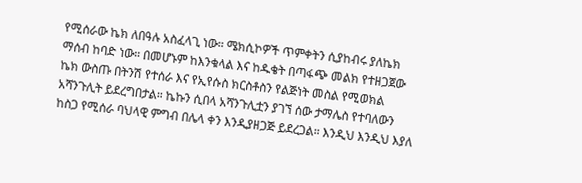የሚሰራው ኬክ ለበዓሉ አስፈላጊ ነው። ሜክሲኮዎች ጥምቀትን ሲያከብሩ ያለኬክ ማሰብ ከባድ ነው። በመሆኑም ከእንቁላል እና ከዱቄት በጣፋጭ መልክ የተዘጋጀው ኬክ ውስጡ በትንሽ የተሰራ እና የኢየሱስ ክርስቶስን የልጅነት መስል የሚወክል አሻንጉሊት ይደረግበታል። ኬኩን ሲበላ አሻንጉሊቷን ያገኘ ሰው ታማሌስ የተባለውን ከስጋ የሚሰራ ባህላዊ ምግብ በሌላ ቀን እንዲያዘጋጅ ይደረጋል። እንዲህ እንዲህ እያለ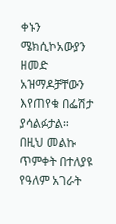ቀኑን ሜክሲኮአውያን ዘመድ አዝማዶቻቸውን እየጠየቁ በፌሽታ ያሳልፉታል። በዚህ መልኩ ጥምቀት በተለያዩ የዓለም አገራት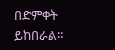በድምቀት ይከበራል።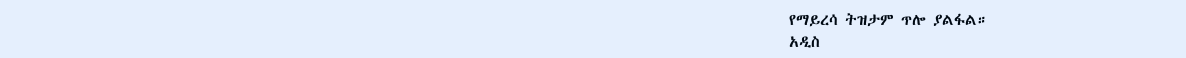የማይረሳ ትዝታም ጥሎ ያልፋል።
አዲስ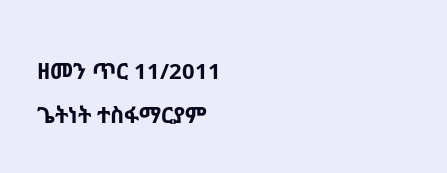ዘመን ጥር 11/2011
ጌትነት ተስፋማርያም